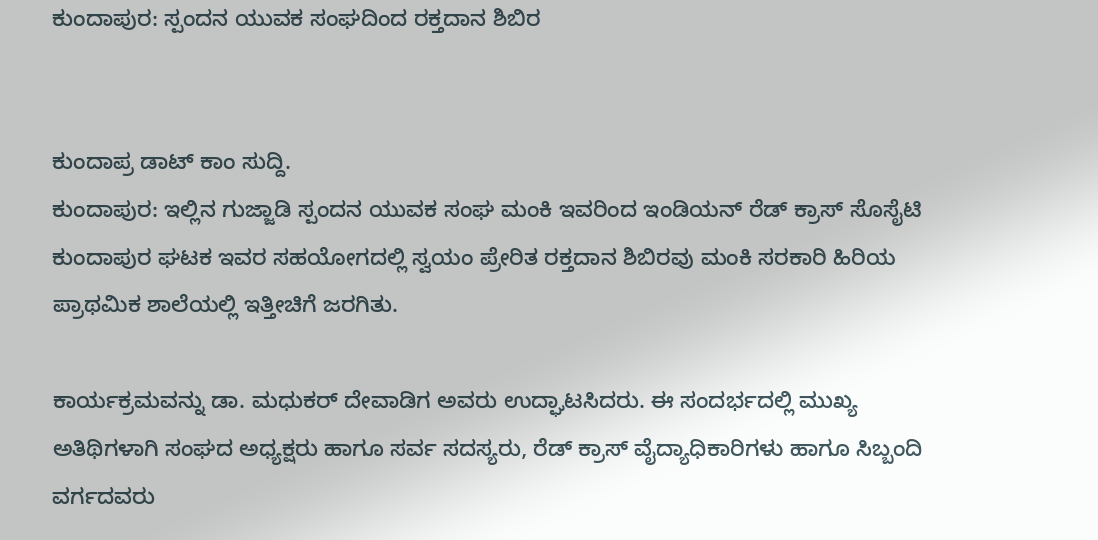ಕುಂದಾಪುರ: ಸ್ಪಂದನ ಯುವಕ ಸಂಘದಿಂದ ರಕ್ತದಾನ ಶಿಬಿರ


ಕುಂದಾಪ್ರ ಡಾಟ್ ಕಾಂ ಸುದ್ದಿ.
ಕುಂದಾಪುರ: ಇಲ್ಲಿನ ಗುಜ್ಜಾಡಿ ಸ್ಪಂದನ ಯುವಕ ಸಂಘ ಮಂಕಿ ಇವರಿಂದ ಇಂಡಿಯನ್ ರೆಡ್ ಕ್ರಾಸ್ ಸೊಸೈಟಿ ಕುಂದಾಪುರ ಘಟಕ ಇವರ ಸಹಯೋಗದಲ್ಲಿ ಸ್ವಯಂ ಪ್ರೇರಿತ ರಕ್ತದಾನ ಶಿಬಿರವು ಮಂಕಿ ಸರಕಾರಿ ಹಿರಿಯ ಪ್ರಾಥಮಿಕ ಶಾಲೆಯಲ್ಲಿ ಇತ್ತೀಚಿಗೆ ಜರಗಿತು.

ಕಾರ್ಯಕ್ರಮವನ್ನು ಡಾ. ಮಧುಕರ್ ದೇವಾಡಿಗ ಅವರು ಉದ್ಘಾಟಸಿದರು. ಈ ಸಂದರ್ಭದಲ್ಲಿ ಮುಖ್ಯ ಅತಿಥಿಗಳಾಗಿ ಸಂಘದ ಅಧ್ಯಕ್ಷರು ಹಾಗೂ ಸರ್ವ ಸದಸ್ಯರು, ರೆಡ್ ಕ್ರಾಸ್ ವೈದ್ಯಾಧಿಕಾರಿಗಳು ಹಾಗೂ ಸಿಬ್ಬಂದಿ ವರ್ಗದವರು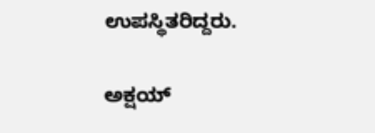ಉಪಸ್ಥಿತರಿದ್ದರು.

ಅಕ್ಷಯ್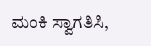ಮಂಕಿ ಸ್ವಾಗತಿಸಿ,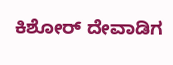ಕಿಶೋರ್ ದೇವಾಡಿಗ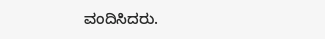ವಂದಿಸಿದರು.